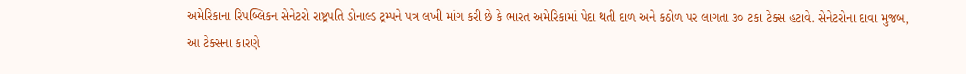અમેરિકાના રિપબ્લિકન સેનેટરો રાષ્ટ્રપતિ ડોનાલ્ડ ટ્રમ્પને પત્ર લખી માંગ કરી છે કે ભારત અમેરિકામાં પેદા થતી દાળ અને કઠોળ પર લાગતા ૩૦ ટકા ટેક્સ હટાવે. સેનેટરોના દાવા મુજબ, આ ટેક્સના કારણે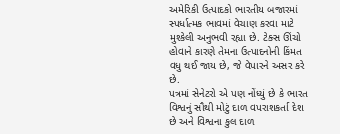અમેરિકી ઉત્પાદકો ભારતીય બજારમાં સ્પર્ધાત્મક ભાવમાં વેચાણ કરવા માટે મુશ્કેલી અનુભવી રહ્યા છે. ટેક્સ ઊંચો હોવાને કારણે તેમના ઉત્પાદનોની કિંમત વધુ થઈ જાય છે, જે વેપારને અસર કરે છે.
પત્રમાં સેનેટરો એ પણ નોંધ્યું છે કે ભારત વિશ્વનું સૌથી મોટું દાળ વપરાશકર્તા દેશ છે અને વિશ્વના કુલ દાળ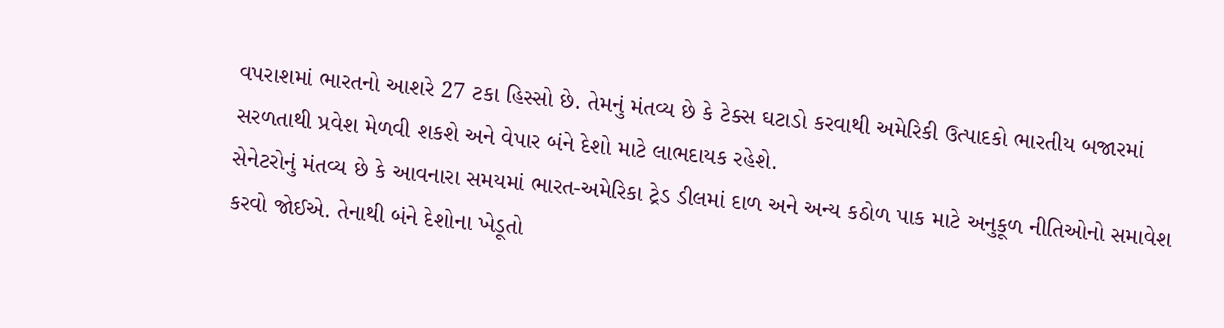વપરાશમાં ભારતનો આશરે 27 ટકા હિસ્સો છે. તેમનું મંતવ્ય છે કે ટેક્સ ઘટાડો કરવાથી અમેરિકી ઉત્પાદકો ભારતીય બજારમાં સરળતાથી પ્રવેશ મેળવી શકશે અને વેપાર બંને દેશો માટે લાભદાયક રહેશે.
સેનેટરોનું મંતવ્ય છે કે આવનારા સમયમાં ભારત-અમેરિકા ટ્રેડ ડીલમાં દાળ અને અન્ય કઠોળ પાક માટે અનુકૂળ નીતિઓનો સમાવેશ કરવો જોઈએ. તેનાથી બંને દેશોના ખેડૂતો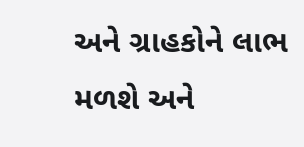અને ગ્રાહકોને લાભ મળશે અને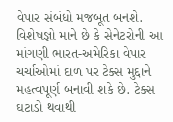વેપાર સંબંધો મજબૂત બનશે.
વિશેષજ્ઞો માને છે કે સેનેટરોની આ માંગણી ભારત-અમેરિકા વેપાર ચર્ચાઓમાં દાળ પર ટેક્સ મુદ્દાને મહત્વપૂર્ણ બનાવી શકે છે. ટેક્સ ઘટાડો થવાથી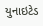યુનાઇટેડ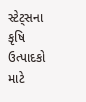સ્ટેટ્સના કૃષિ ઉત્પાદકો માટે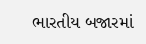ભારતીય બજારમાં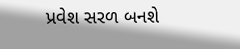પ્રવેશ સરળ બનશે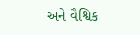અને વૈશ્વિક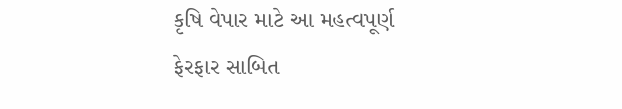કૃષિ વેપાર માટે આ મહત્વપૂર્ણ ફેરફાર સાબિત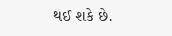થઈ શકે છે.